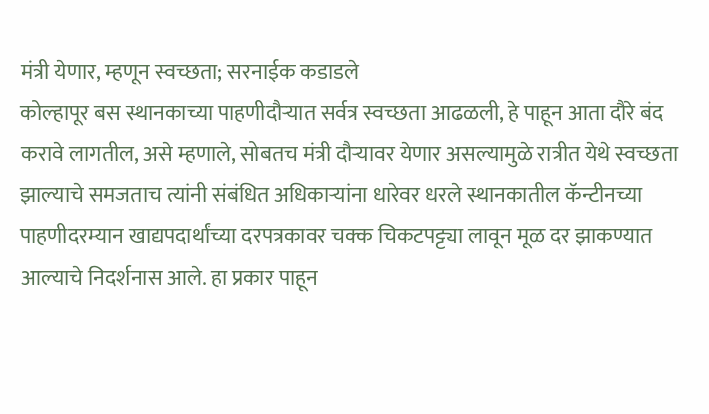मंत्री येणार, म्हणून स्वच्छता; सरनाईक कडाडले
कोल्हापूर बस स्थानकाच्या पाहणीदौऱ्यात सर्वत्र स्वच्छता आढळली, हे पाहून आता दौरे बंद करावे लागतील, असे म्हणाले, सोबतच मंत्री दौऱ्यावर येणार असल्यामुळे रात्रीत येथे स्वच्छता झाल्याचे समजताच त्यांनी संबंधित अधिकाऱ्यांना धारेवर धरले स्थानकातील कॅन्टीनच्या पाहणीदरम्यान खाद्यपदार्थांच्या दरपत्रकावर चक्क चिकटपट्ट्या लावून मूळ दर झाकण्यात आल्याचे निदर्शनास आले. हा प्रकार पाहून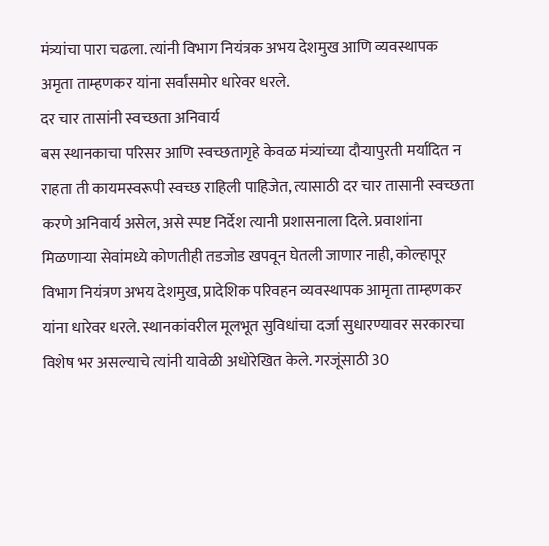मंत्र्यांचा पारा चढला. त्यांनी विभाग नियंत्रक अभय देशमुख आणि व्यवस्थापक अमृता ताम्हणकर यांना सर्वांसमोर धारेवर धरले.
दर चार तासांनी स्वच्छता अनिवार्य
बस स्थानकाचा परिसर आणि स्वच्छतागृहे केवळ मंत्र्यांच्या दौऱ्यापुरती मर्यादित न राहता ती कायमस्वरूपी स्वच्छ राहिली पाहिजेत, त्यासाठी दर चार तासानी स्वच्छता करणे अनिवार्य असेल, असे स्पष्ट निर्देश त्यानी प्रशासनाला दिले. प्रवाशांना मिळणाऱ्या सेवांमध्ये कोणतीही तडजोड खपवून घेतली जाणार नाही, कोल्हापूर विभाग नियंत्रण अभय देशमुख, प्रादेशिक परिवहन व्यवस्थापक आमृता ताम्हणकर यांना धारेवर धरले. स्थानकांवरील मूलभूत सुविधांचा दर्जा सुधारण्यावर सरकारचा विशेष भर असल्याचे त्यांनी यावेळी अधोरेखित केले. गरजूंसाठी 30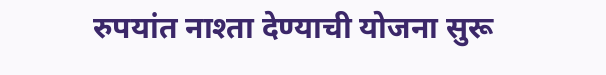रुपयांत नाश्ता देण्याची योजना सुरू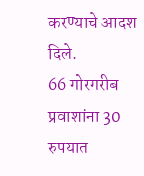करण्याचे आदश दिले.
66 गोरगरीब प्रवाशांना 30 रुपयात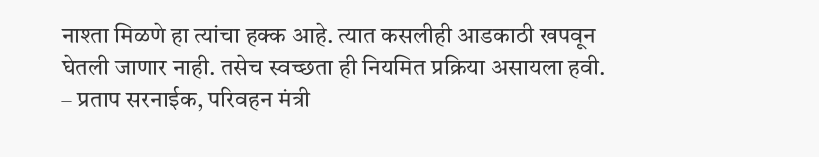नाश्ता मिळणे हा त्यांचा हक्क आहे. त्यात कसलीही आडकाठी खपवून घेतली जाणार नाही. तसेच स्वच्छता ही नियमित प्रक्रिया असायला हवी.
– प्रताप सरनाईक, परिवहन मंत्री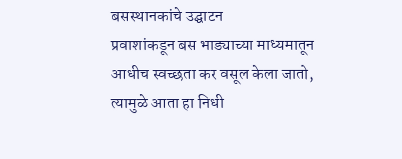बसस्थानकांचे उद्घाटन
प्रवाशांकडून बस भाड्याच्या माध्यमातून आधीच स्वच्छता कर वसूल केला जातो, त्यामुळे आता हा निधी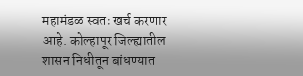महामंडळ स्वतः खर्च करणार आहे. कोल्हापूर जिल्ह्यातील शासन निधीतून बांधण्यात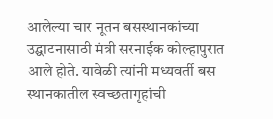आलेल्या चार नूतन बसस्थानकांच्या उद्घाटनासाठी मंत्री सरनाईक कोल्हापुरात आले होते. यावेळी त्यांनी मध्यवर्ती बस स्थानकातील स्वच्छतागृहांची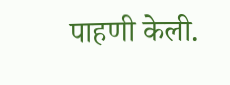पाहणी केली.